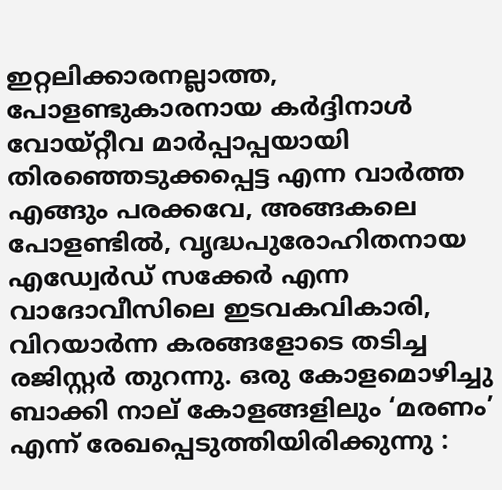ഇറ്റലിക്കാരനല്ലാത്ത, പോളണ്ടുകാരനായ കർദ്ദിനാൾ വോയ്‌റ്റീവ മാർപ്പാപ്പയായി തിരഞ്ഞെടുക്കപ്പെട്ട എന്ന വാർത്ത എങ്ങും പരക്കവേ, അങ്ങകലെ പോളണ്ടിൽ, വൃദ്ധപുരോഹിതനായ എഡ്വേർഡ് സക്കേർ എന്ന വാദോവീസിലെ ഇടവകവികാരി, വിറയാർന്ന കരങ്ങളോടെ തടിച്ച രജിസ്റ്റർ തുറന്നു. ഒരു കോളമൊഴിച്ചു ബാക്കി നാല് കോളങ്ങളിലും ‘മരണം’ എന്ന് രേഖപ്പെടുത്തിയിരിക്കുന്നു :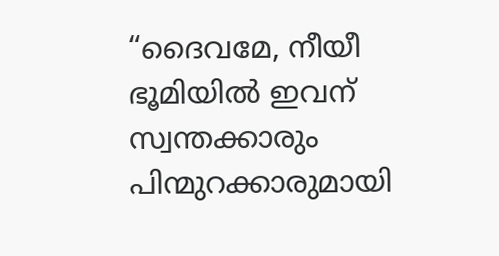“ദൈവമേ, നീയീ ഭൂമിയിൽ ഇവന് സ്വന്തക്കാരും പിന്മുറക്കാരുമായി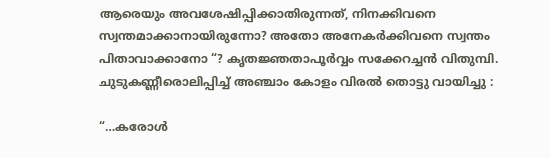ആരെയും അവശേഷിപ്പിക്കാതിരുന്നത്, നിനക്കിവനെ സ്വന്തമാക്കാനായിരുന്നോ? അതോ അനേകർക്കിവനെ സ്വന്തം പിതാവാക്കാനോ “? കൃതജ്ഞതാപൂർവ്വം സക്കേറച്ചൻ വിതുമ്പി. ചുടുകണ്ണീരൊലിപ്പിച്ച് അഞ്ചാം കോളം വിരൽ തൊട്ടു വായിച്ചു :

“…കരോൾ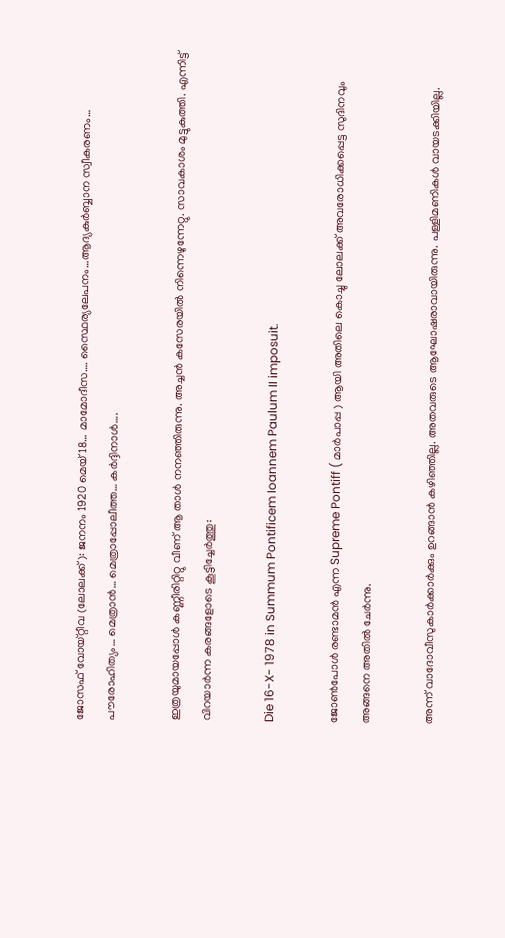ജോസഫ് വോയ്‌റ്റീവ (ലോലക്ക് ): ജനനം 1920 മെയ് 18… മാമോദീസ…. സ്ഥൈര്യലേപനം…ആദ്യകുർബ്ബാന സ്വീകരണം… പൗരോഹിത്യം… മെത്രാൻ… മെത്രാപ്പോലീത്ത… കർദ്ദിനാൾ….

ഇത്രയുമായപ്പോൾ കണ്ണീരിറ്റിറ്റു വീണ് ആ താൾ നനഞ്ഞിരുന്നു. അച്ചൻ കസേരയിൽ നിന്നെഴുന്നേറ്റു. സാവകാശം മുട്ടുകുത്തി. എന്നിട്ട് വിറയാർന്ന കരങ്ങളോടെ കൂട്ടിച്ചേർത്തു:

Die 16-X- 1978 in Summum Pontificem Ioannem Paulum II imposuit.

ജോൺപോൾ രണ്ടാമൻ എന്ന Supreme Pontiff ( മാർപാപ്പ ) ആയി അതിലെ കൊച്ചു ലോലക്ക് അവരോധിക്കപ്പെട്ട സുദിനവും അങ്ങനെ അതിൽ ചേർന്നു.

അന്ന് വാദോവീസുകാർക്കാർക്കും ഉറങ്ങാൻ കഴിഞ്ഞില്ല. അതവരുടെ ആഘോഷരാവായിരുന്നു. പള്ളിമണികൾ വായടക്കിയില്ല.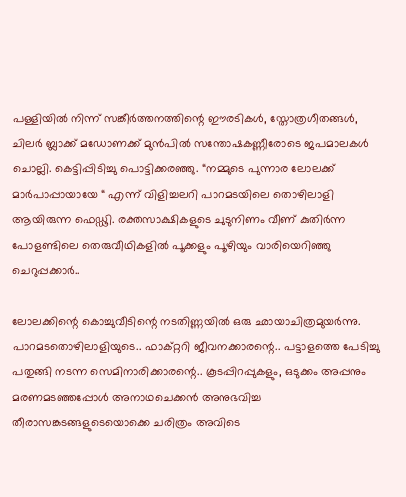പള്ളിയിൽ നിന്ന് സങ്കീർത്തനത്തിന്റെ ഈരടികൾ, സ്തോത്രഗീതങ്ങൾ, ചിലർ ബ്ലാക്ക് മഡോണക്ക്‌ മുൻപിൽ സന്തോഷകണ്ണീരോടെ ജപമാലകൾ ചൊല്ലി. കെട്ടിപ്പിടിച്ചു പൊട്ടിക്കരഞ്ഞു. “നമ്മുടെ പുന്നാര ലോലക്ക് മാർപാപ്പായായേ “ എന്ന് വിളിച്ചലറി പാറമടയിലെ തൊഴിലാളി ആയിരുന്ന ഫെഡ്ഢി. രക്തസാക്ഷികളുടെ ചുടുനിണം വീണ് കുതിർന്ന പോളണ്ടിലെ തെരുവീഥികളിൽ പൂക്കളും പൂഴിയും വാരിയെറിഞ്ഞു ചെറുപ്പക്കാർ..

ലോലക്കിന്റെ കൊച്ചുവീടിന്റെ നടതിണ്ണയിൽ ഒരു ഛായാചിത്രമുയർന്നു. പാറമടതൊഴിലാളിയുടെ.. ഫാക്റ്ററി ജീവനക്കാരന്റെ.. പട്ടാളത്തെ പേടിച്ചു പതുങ്ങി നടന്ന സെമിനാരിക്കാരന്റെ.. കൂടപ്പിറപ്പുകളും, ഒടുക്കം അപ്പനും മരണമടഞ്ഞപ്പോൾ അനാഥചെക്കൻ അനുഭവിച്ച തീരാസങ്കടങ്ങളുടെയൊക്കെ ചരിത്രം അവിടെ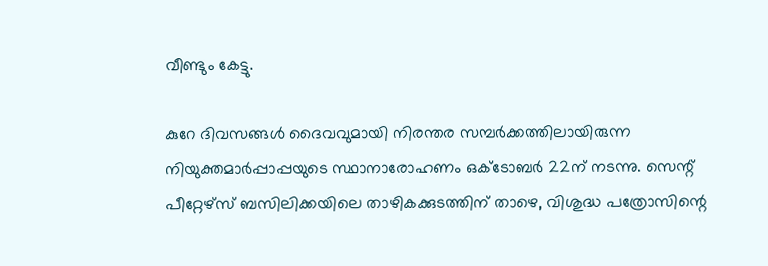വീണ്ടും കേട്ടു.

കുറേ ദിവസങ്ങൾ ദൈവവുമായി നിരന്തര സമ്പർക്കത്തിലായിരുന്ന നിയുക്തമാർപ്പാപ്പയുടെ സ്ഥാനാരോഹണം ഒക്ടോബർ 22ന് നടന്നു. സെന്റ് പീറ്റേഴ്സ് ബസിലിക്കയിലെ താഴികക്കുടത്തിന് താഴെ, വിശുദ്ധ പത്രോസിന്റെ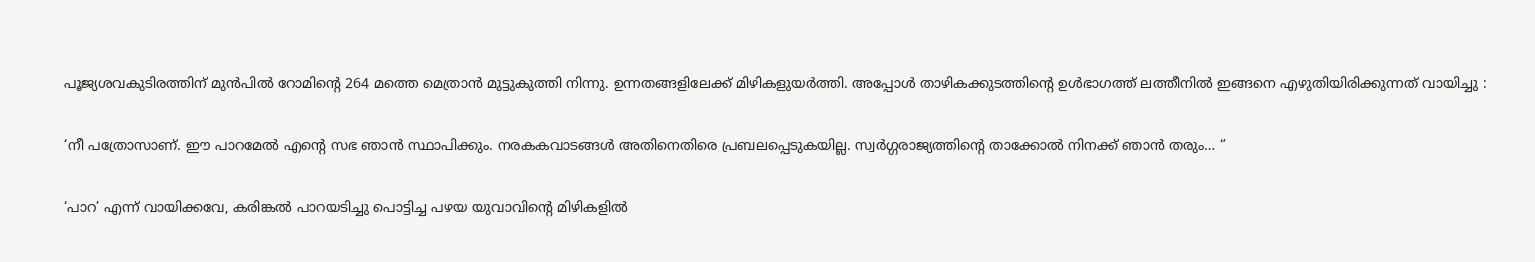പൂജ്യശവകുടിരത്തിന് മുൻപിൽ റോമിന്റെ 264 മത്തെ മെത്രാൻ മുട്ടുകുത്തി നിന്നു. ഉന്നതങ്ങളിലേക്ക് മിഴികളുയർത്തി. അപ്പോൾ താഴികക്കുടത്തിന്റെ ഉൾഭാഗത്ത് ലത്തീനിൽ ഇങ്ങനെ എഴുതിയിരിക്കുന്നത് വായിച്ചു :

‘നീ പത്രോസാണ്. ഈ പാറമേൽ എന്റെ സഭ ഞാൻ സ്ഥാപിക്കും. നരകകവാടങ്ങൾ അതിനെതിരെ പ്രബലപ്പെടുകയില്ല. സ്വർഗ്ഗരാജ്യത്തിന്റെ താക്കോൽ നിനക്ക് ഞാൻ തരും… “

‘പാറ’ എന്ന് വായിക്കവേ, കരിങ്കൽ പാറയടിച്ചു പൊട്ടിച്ച പഴയ യുവാവിന്റെ മിഴികളിൽ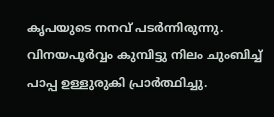കൃപയുടെ നനവ് പടർന്നിരുന്നു. വിനയപൂർവ്വം കുമ്പിട്ടു നിലം ചുംബിച്ച് പാപ്പ ഉള്ളുരുകി പ്രാർത്ഥിച്ചു.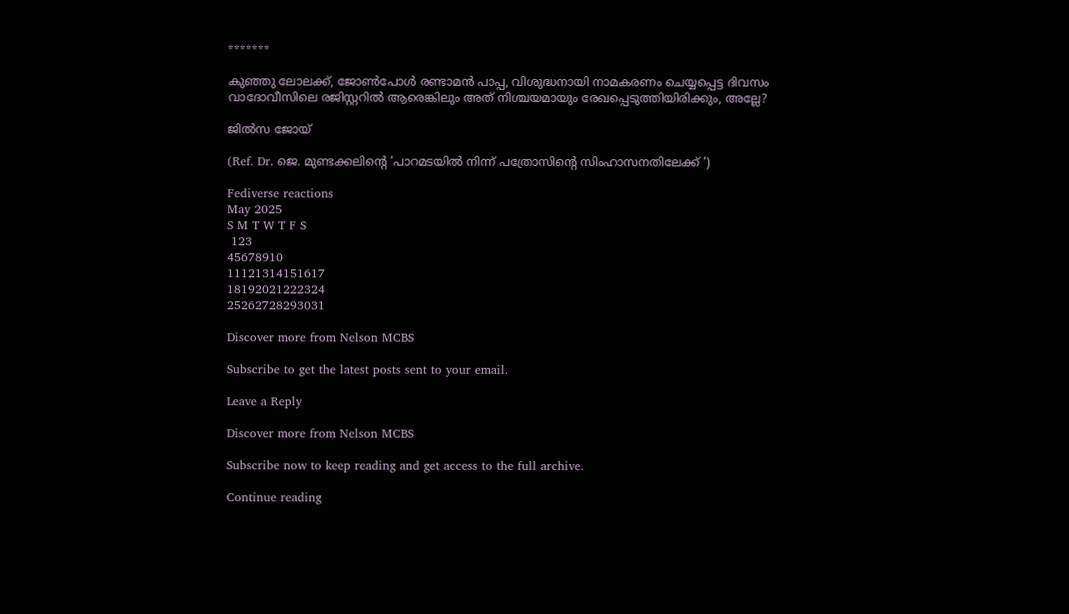*******

കുഞ്ഞു ലോലക്ക്, ജോൺപോൾ രണ്ടാമൻ പാപ്പ, വിശുദ്ധനായി നാമകരണം ചെയ്യപ്പെട്ട ദിവസം വാദോവീസിലെ രജിസ്റ്ററിൽ ആരെങ്കിലും അത് നിശ്ചയമായും രേഖപ്പെടുത്തിയിരിക്കും, അല്ലേ?

ജിൽസ ജോയ്

(Ref. Dr. ജെ. മുണ്ടക്കലിന്റെ ‘പാറമടയിൽ നിന്ന് പത്രോസിന്റെ സിംഹാസനതിലേക്ക് ‘)

Fediverse reactions
May 2025
S M T W T F S
 123
45678910
11121314151617
18192021222324
25262728293031

Discover more from Nelson MCBS

Subscribe to get the latest posts sent to your email.

Leave a Reply

Discover more from Nelson MCBS

Subscribe now to keep reading and get access to the full archive.

Continue reading